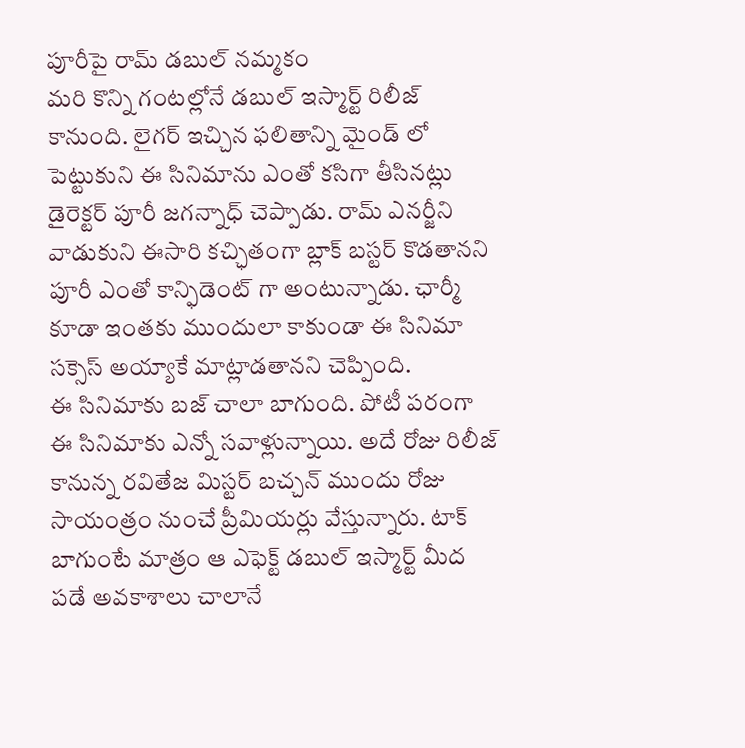పూరీపై రామ్ డబుల్ నమ్మకం
మరి కొన్ని గంటల్లోనే డబుల్ ఇస్మార్ట్ రిలీజ్ కానుంది. లైగర్ ఇచ్చిన ఫలితాన్ని మైండ్ లో పెట్టుకుని ఈ సినిమాను ఎంతో కసిగా తీసినట్లు డైరెక్టర్ పూరీ జగన్నాధ్ చెప్పాడు. రామ్ ఎనర్జీని వాడుకుని ఈసారి కచ్ఛితంగా బ్లాక్ బస్టర్ కొడతానని పూరీ ఎంతో కాన్ఫిడెంట్ గా అంటున్నాడు. ఛార్మీ కూడా ఇంతకు ముందులా కాకుండా ఈ సినిమా సక్సెస్ అయ్యాకే మాట్లాడతానని చెప్పింది.
ఈ సినిమాకు బజ్ చాలా బాగుంది. పోటీ పరంగా ఈ సినిమాకు ఎన్నో సవాళ్లున్నాయి. అదే రోజు రిలీజ్ కానున్న రవితేజ మిస్టర్ బచ్చన్ ముందు రోజు సాయంత్రం నుంచే ప్రీమియర్లు వేస్తున్నారు. టాక్ బాగుంటే మాత్రం ఆ ఎఫెక్ట్ డబుల్ ఇస్మార్ట్ మీద పడే అవకాశాలు చాలానే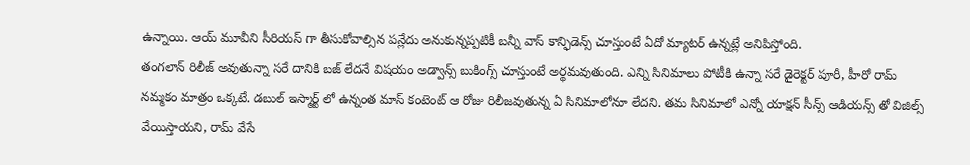ఉన్నాయి. ఆయ్ మూవీని సీరియస్ గా తీసుకోవాల్సిన పన్లేదు అనుకున్నప్పటికీ బన్నీ వాస్ కాన్ఫిడెన్స్ చూస్తుంటే ఏదో మ్యాటర్ ఉన్నట్లే అనిపిస్తోంది.
తంగలాన్ రిలీజ్ అవుతున్నా సరే దానికి బజ్ లేదనే విషయం అడ్వాన్స్ బుకింగ్స్ చూస్తుంటే అర్థమవుతుంది. ఎన్ని సినిమాలు పోటీకి ఉన్నా సరే డైరెక్టర్ పూరీ, హీరో రామ్ నమ్మకం మాత్రం ఒక్కటే. డబుల్ ఇస్మార్ట్ లో ఉన్నంత మాస్ కంటెంట్ ఆ రోజు రిలీజవుతున్న ఏ సినిమాలోనూ లేదని. తమ సినిమాలో ఎన్నో యాక్షన్ సీన్స్ ఆడియన్స్ తో విజిల్స్ వేయిస్తాయని, రామ్ వేసే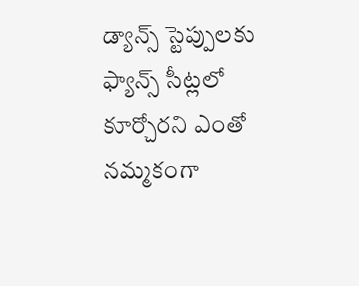డ్యాన్స్ స్టెప్పులకు ఫ్యాన్స్ సీట్లలో కూర్చోరని ఎంతో నమ్మకంగా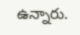ఉన్నారు.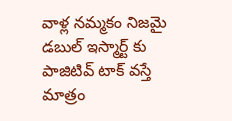వాళ్ల నమ్మకం నిజమై డబుల్ ఇస్మార్ట్ కు పాజిటివ్ టాక్ వస్తే మాత్రం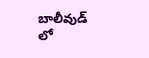బాలీవుడ్ లో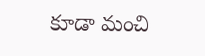కూడా మంచి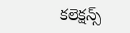కలెక్షన్స్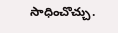సాధించొచ్చు.